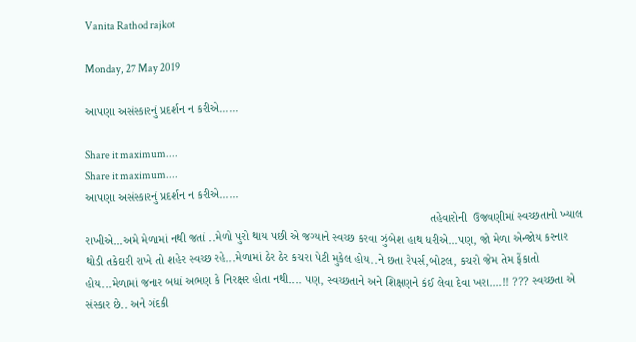Vanita Rathod rajkot

Monday, 27 May 2019

આપણા અસંસ્કારનું પ્રદર્શન ન કરીએ......

Share it maximum....
Share it maximum....
આપણા અસંસ્કારનું પ્રદર્શન ન કરીએ......
                                                                                                         તહેવારોની  ઉજવણીમાં સ્વચ્છતાનો ખ્યાલ રાખીએ...અમે મેળામાં નથી જતાં ..મેળો પુરો થાય પછી એ જગ્યાને સ્વચ્છ કરવા ઝુંબેશ હાથ ધરીએ...પણ, જો મેળા એન્જોય કરનાર થોડી તકેદારી રાખે તો શહેર સ્વચ્છ રહે...મેળામાં ઠેર ઠેર કચરા પેટી મુકેલ હોય..ને છતા રેપર્સ,બોટલ, કચરો જેમ તેમ ફેંકાતો હોય...મેળામાં જનાર બધાં અભણ કે નિરક્ષર હોતા નથી.... પણ, સ્વચ્છતાને અને શિક્ષણને કંઈ લેવા દેવા ખરા....!! ??? સ્વચ્છતા એ સંસ્કાર છે.. અને ગંદકી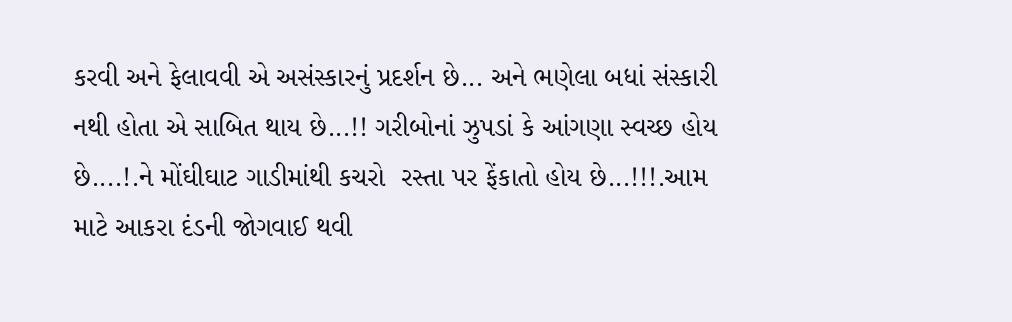કરવી અને ફેલાવવી એ અસંસ્કારનું પ્રદર્શન છે... અને ભણેલા બધાં સંસ્કારી નથી હોતા એ સાબિત થાય છે...!! ગરીબોનાં ઝુપડાં કે આંગણા સ્વચ્છ હોય છે....!.ને મોંઘીઘાટ ગાડીમાંથી કચરો  રસ્તા પર ફેંકાતો હોય છે...!!!.આમ માટે આકરા દંડની જોગવાઈ થવી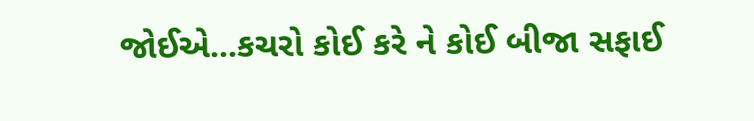જોઈએ...કચરો કોઈ કરે ને કોઈ બીજા સફાઈ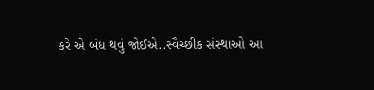કરે એ બંધ થવું જોઈએ..સ્વૈચ્છીક સંસ્થાઓ આ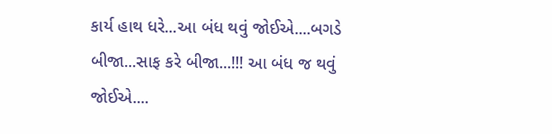કાર્ય હાથ ધરે...આ બંધ થવું જોઈએ....બગડે બીજા...સાફ કરે બીજા...!!! આ બંધ જ થવું જોઈએ....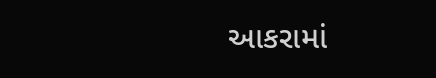આકરામાં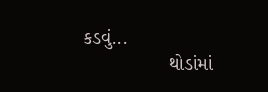કડવું...
                થોડાંમાં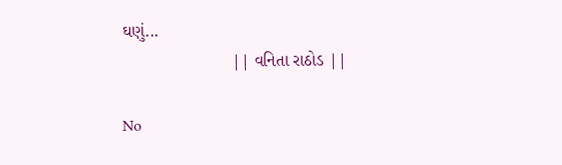ઘણું...
                       || વનિતા રાઠોડ ||

No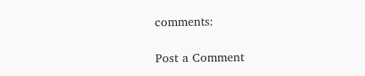comments:

Post a Comment